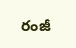రంజీ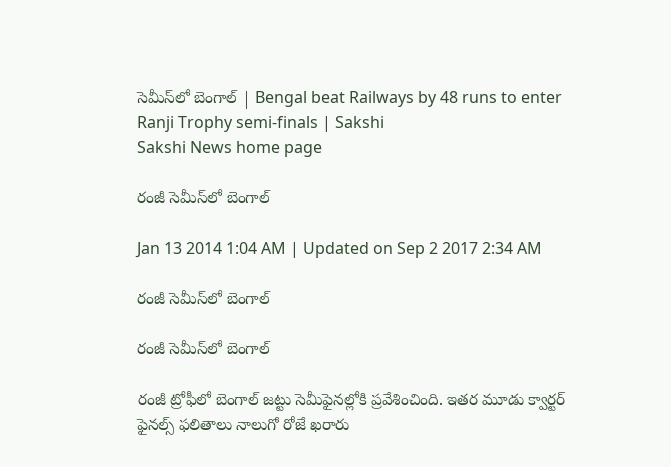సెమీస్‌లో బెంగాల్ | Bengal beat Railways by 48 runs to enter Ranji Trophy semi-finals | Sakshi
Sakshi News home page

రంజీ సెమీస్‌లో బెంగాల్

Jan 13 2014 1:04 AM | Updated on Sep 2 2017 2:34 AM

రంజీ సెమీస్‌లో బెంగాల్

రంజీ సెమీస్‌లో బెంగాల్

రంజీ ట్రోఫీలో బెంగాల్ జట్టు సెమీఫైనల్లోకి ప్రవేశించింది. ఇతర మూడు క్వార్టర్ ఫైనల్స్ ఫలితాలు నాలుగో రోజే ఖరారు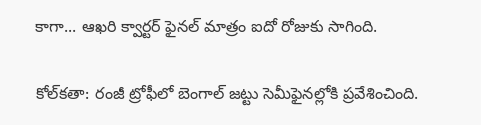కాగా... ఆఖరి క్వార్టర్ ఫైనల్ మాత్రం ఐదో రోజుకు సాగింది.

కోల్‌కతా: రంజీ ట్రోఫీలో బెంగాల్ జట్టు సెమీఫైనల్లోకి ప్రవేశించింది.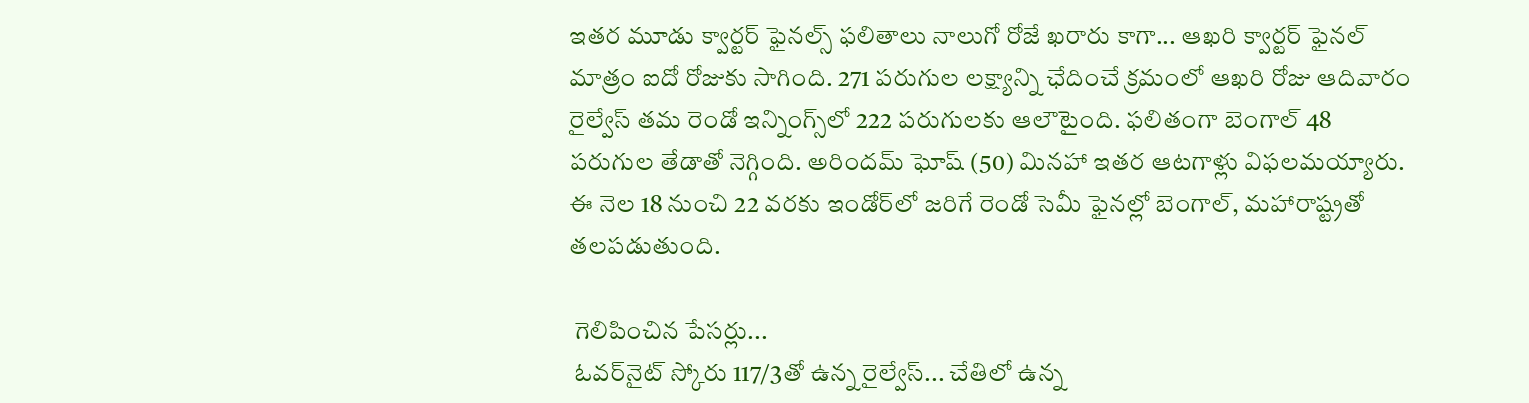ఇతర మూడు క్వార్టర్ ఫైనల్స్ ఫలితాలు నాలుగో రోజే ఖరారు కాగా... ఆఖరి క్వార్టర్ ఫైనల్ మాత్రం ఐదో రోజుకు సాగింది. 271 పరుగుల లక్ష్యాన్ని ఛేదించే క్రమంలో ఆఖరి రోజు ఆదివారం రైల్వేస్ తమ రెండో ఇన్నింగ్స్‌లో 222 పరుగులకు ఆలౌటైంది. ఫలితంగా బెంగాల్ 48 పరుగుల తేడాతో నెగ్గింది. అరిందమ్ ఘోష్ (50) మినహా ఇతర ఆటగాళ్లు విఫలమయ్యారు. ఈ నెల 18 నుంచి 22 వరకు ఇండోర్‌లో జరిగే రెండో సెమీ ఫైనల్లో బెంగాల్, మహారాష్ట్రతో తలపడుతుంది.

 గెలిపించిన పేసర్లు...
 ఓవర్‌నైట్ స్కోరు 117/3తో ఉన్న రైల్వేస్... చేతిలో ఉన్న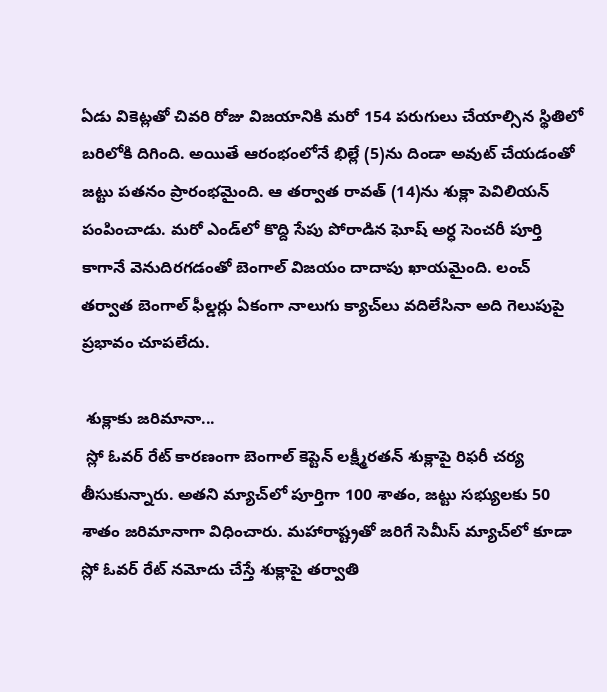ఏడు వికెట్లతో చివరి రోజు విజయానికి మరో 154 పరుగులు చేయాల్సిన స్థితిలో బరిలోకి దిగింది. అయితే ఆరంభంలోనే భిల్లే (5)ను దిండా అవుట్ చేయడంతో జట్టు పతనం ప్రారంభమైంది. ఆ తర్వాత రావత్ (14)ను శుక్లా పెవిలియన్ పంపించాడు. మరో ఎండ్‌లో కొద్ది సేపు పోరాడిన ఘోష్ అర్ధ సెంచరీ పూర్తి కాగానే వెనుదిరగడంతో బెంగాల్ విజయం దాదాపు ఖాయమైంది. లంచ్ తర్వాత బెంగాల్ ఫీల్డర్లు ఏకంగా నాలుగు క్యాచ్‌లు వదిలేసినా అది గెలుపుపై ప్రభావం చూపలేదు.

 శుక్లాకు జరిమానా...
 స్లో ఓవర్ రేట్ కారణంగా బెంగాల్ కెప్టెన్ లక్ష్మీరతన్ శుక్లాపై రిఫరీ చర్య తీసుకున్నారు. అతని మ్యాచ్‌లో పూర్తిగా 100 శాతం, జట్టు సభ్యులకు 50 శాతం జరిమానాగా విధించారు. మహారాష్ట్రతో జరిగే సెమీస్ మ్యాచ్‌లో కూడా స్లో ఓవర్ రేట్ నమోదు చేస్తే శుక్లాపై తర్వాతి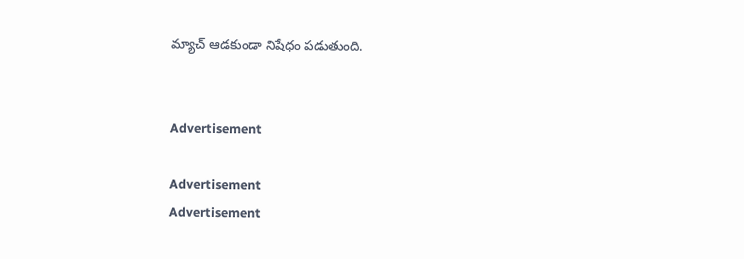మ్యాచ్ ఆడకుండా నిషేధం పడుతుంది.


Advertisement

Advertisement
Advertisement